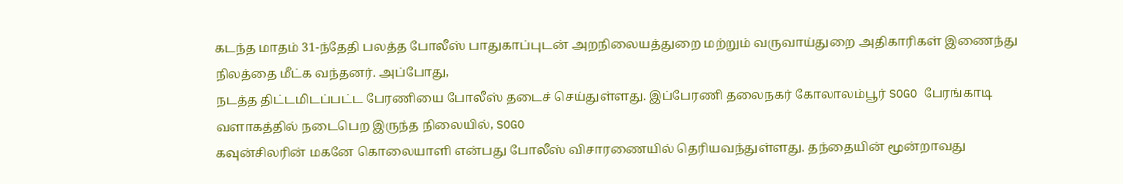கடந்த மாதம் 31-ந்தேதி பலத்த போலீஸ் பாதுகாப்புடன் அறநிலையத்துறை மற்றும் வருவாய்துறை அதிகாரிகள் இணைந்து நிலத்தை மீட்க வந்தனர். அப்போது,
நடத்த திட்டமிடப்பட்ட பேரணியை போலீஸ் தடைச் செய்துள்ளது. இப்பேரணி தலைநகர் கோலாலம்பூர் SOGO பேரங்காடி வளாகத்தில் நடைபெற இருந்த நிலையில், SOGO
கவுன்சிலரின் மகனே கொலையாளி என்பது போலீஸ் விசாரணையில் தெரியவந்துள்ளது. தந்தையின் மூன்றாவது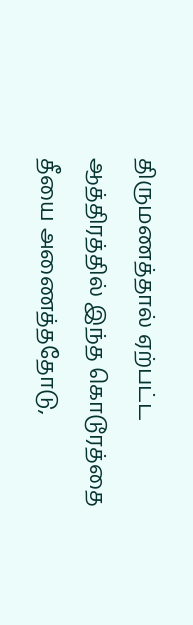திருமணத்தால் ஏற்பட்ட ஆத்திரத்தில் இந்த கொடூரத்தை
தீயை அணைத்ததோடு,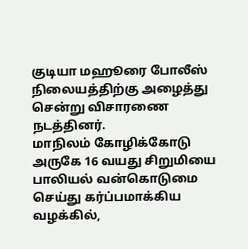குடியா மஹூரை போலீஸ் நிலையத்திற்கு அழைத்து சென்று விசாரணை நடத்தினர்.
மாநிலம் கோழிக்கோடு அருகே 16 வயது சிறுமியை பாலியல் வன்கொடுமை செய்து கர்ப்பமாக்கிய வழக்கில்,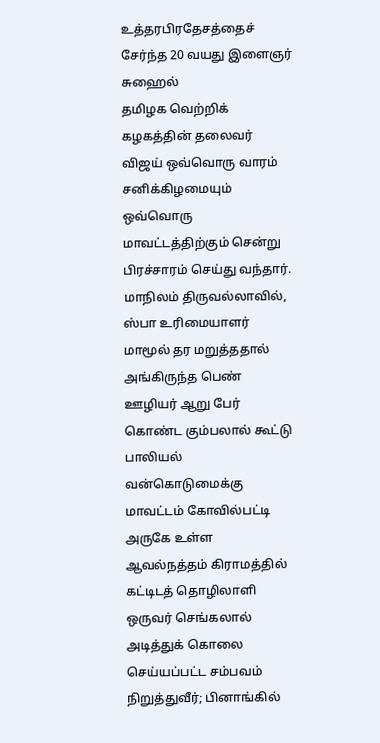உத்தரபிரதேசத்தைச் சேர்ந்த 20 வயது இளைஞர் சுஹைல்
தமிழக வெற்றிக் கழகத்தின் தலைவர் விஜய் ஒவ்வொரு வாரம் சனிக்கிழமையும் ஒவ்வொரு மாவட்டத்திற்கும் சென்று பிரச்சாரம் செய்து வந்தார்.
மாநிலம் திருவல்லாவில், ஸ்பா உரிமையாளர் மாமூல் தர மறுத்ததால் அங்கிருந்த பெண் ஊழியர் ஆறு பேர் கொண்ட கும்பலால் கூட்டு பாலியல் வன்கொடுமைக்கு
மாவட்டம் கோவில்பட்டி அருகே உள்ள ஆவல்நத்தம் கிராமத்தில் கட்டிடத் தொழிலாளி ஒருவர் செங்கலால் அடித்துக் கொலை செய்யப்பட்ட சம்பவம்
நிறுத்துவீர்; பினாங்கில்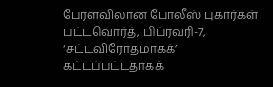பேரளவிலான போலீஸ் புகார்கள் பட்டவொர்த், பிப்ரவரி-7, ‘சட்டவிரோதமாகக்’ கட்டப்பட்டதாகக்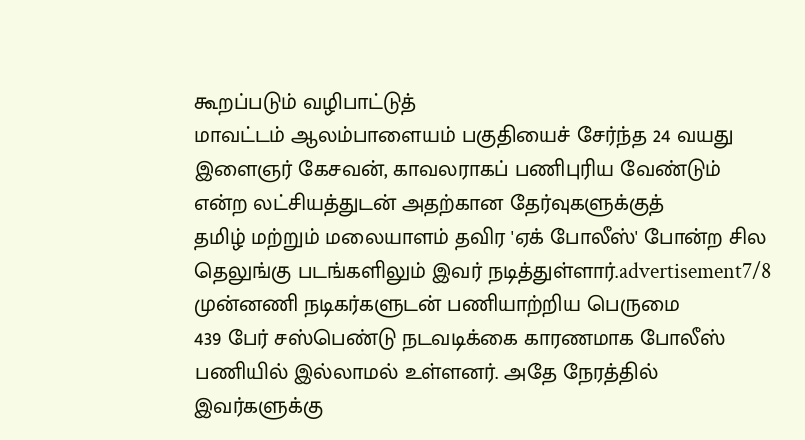கூறப்படும் வழிபாட்டுத்
மாவட்டம் ஆலம்பாளையம் பகுதியைச் சேர்ந்த 24 வயது இளைஞர் கேசவன், காவலராகப் பணிபுரிய வேண்டும் என்ற லட்சியத்துடன் அதற்கான தேர்வுகளுக்குத்
தமிழ் மற்றும் மலையாளம் தவிர 'ஏக் போலீஸ்' போன்ற சில தெலுங்கு படங்களிலும் இவர் நடித்துள்ளார்.advertisement7/8 முன்னணி நடிகர்களுடன் பணியாற்றிய பெருமை
439 பேர் சஸ்பெண்டு நடவடிக்கை காரணமாக போலீஸ் பணியில் இல்லாமல் உள்ளனர். அதே நேரத்தில் இவர்களுக்கு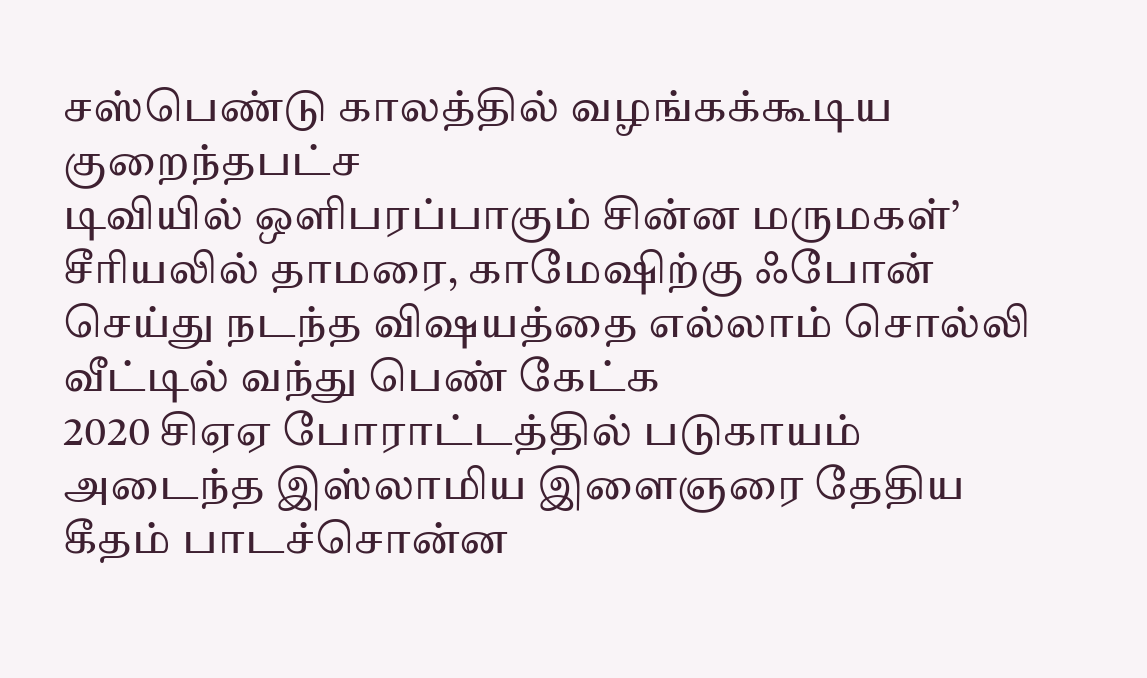சஸ்பெண்டு காலத்தில் வழங்கக்கூடிய குறைந்தபட்ச
டிவியில் ஒளிபரப்பாகும் சின்ன மருமகள்’ சீரியலில் தாமரை, காமேஷிற்கு ஃபோன் செய்து நடந்த விஷயத்தை எல்லாம் சொல்லி வீட்டில் வந்து பெண் கேட்க
2020 சிஏஏ போராட்டத்தில் படுகாயம் அடைந்த இஸ்லாமிய இளைஞரை தேதிய கீதம் பாடச்சொன்ன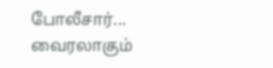போலீசார்... வைரலாகும்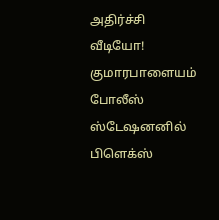அதிர்ச்சி வீடியோ!
குமாரபாளையம் போலீஸ் ஸ்டேஷனனில் பிளெக்ஸ்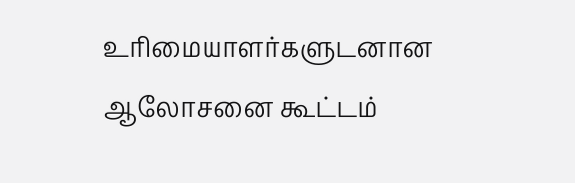உரிமையாளர்களுடனான ஆலோசனை கூட்டம்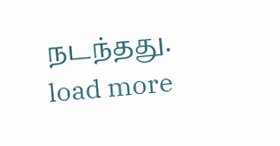நடந்தது.
load more